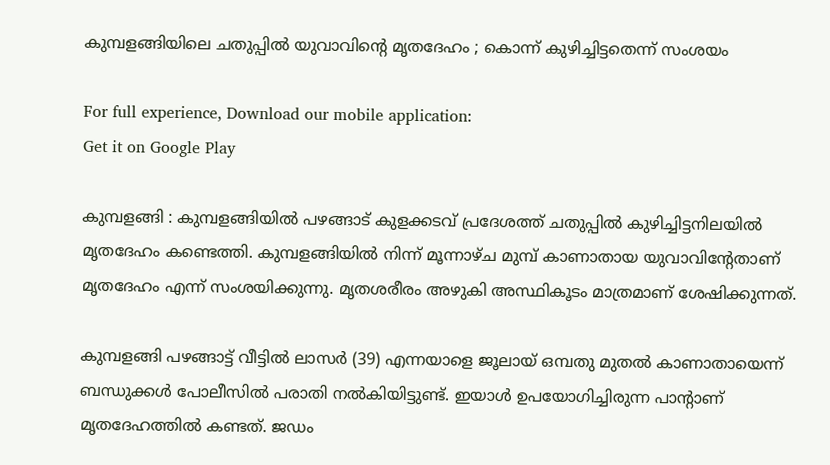കുമ്പളങ്ങിയിലെ ചതുപ്പില്‍ യുവാവിന്റെ മൃതദേഹം ; കൊന്ന് കുഴിച്ചിട്ടതെന്ന് സംശയം

For full experience, Download our mobile application:
Get it on Google Play

കുമ്പളങ്ങി : കുമ്പളങ്ങിയിൽ പഴങ്ങാട് കുളക്കടവ് പ്രദേശത്ത് ചതുപ്പിൽ കുഴിച്ചിട്ടനിലയിൽ മൃതദേഹം കണ്ടെത്തി. കുമ്പളങ്ങിയിൽ നിന്ന് മൂന്നാഴ്ച മുമ്പ് കാണാതായ യുവാവിന്റേതാണ് മൃതദേഹം എന്ന് സംശയിക്കുന്നു. മൃതശരീരം അഴുകി അസ്ഥികൂടം മാത്രമാണ് ശേഷിക്കുന്നത്.

കുമ്പളങ്ങി പഴങ്ങാട്ട് വീട്ടിൽ ലാസർ (39) എന്നയാളെ ജൂലായ് ഒമ്പതു മുതൽ കാണാതായെന്ന് ബന്ധുക്കൾ പോലീസിൽ പരാതി നൽകിയിട്ടുണ്ട്. ഇയാൾ ഉപയോഗിച്ചിരുന്ന പാന്റാണ് മൃതദേഹത്തിൽ കണ്ടത്. ജഡം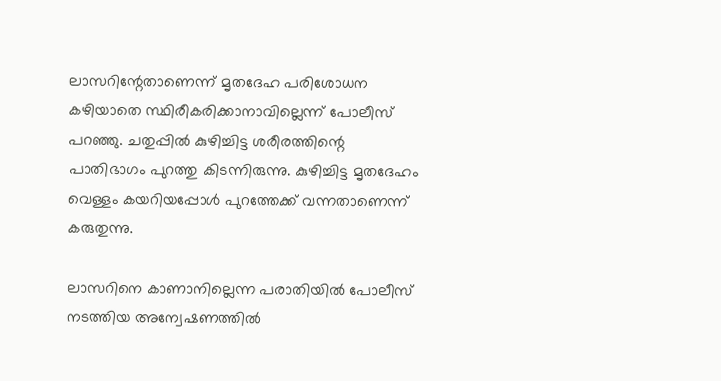ലാസറിന്റേതാണെന്ന് മൃതദേഹ പരിശോധന കഴിയാതെ സ്ഥിരീകരിക്കാനാവില്ലെന്ന് പോലീസ് പറഞ്ഞു. ചതുപ്പിൽ കുഴിച്ചിട്ട ശരീരത്തിന്റെ പാതിഭാഗം പുറത്തു കിടന്നിരുന്നു. കുഴിച്ചിട്ട മൃതദേഹം വെള്ളം കയറിയപ്പോൾ പുറത്തേക്ക് വന്നതാണെന്ന് കരുതുന്നു.

ലാസറിനെ കാണാനില്ലെന്ന പരാതിയിൽ പോലീസ് നടത്തിയ അന്വേഷണത്തിൽ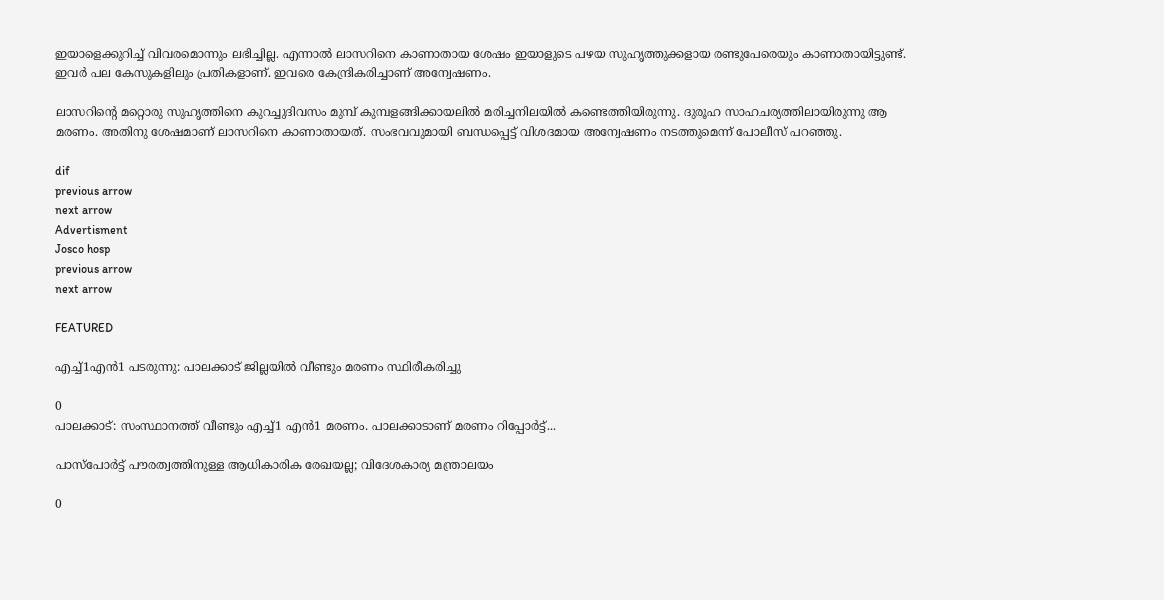ഇയാളെക്കുറിച്ച് വിവരമൊന്നും ലഭിച്ചില്ല. എന്നാൽ ലാസറിനെ കാണാതായ ശേഷം ഇയാളുടെ പഴയ സുഹൃത്തുക്കളായ രണ്ടുപേരെയും കാണാതായിട്ടുണ്ട്. ഇവർ പല കേസുകളിലും പ്രതികളാണ്. ഇവരെ കേന്ദ്രികരിച്ചാണ് അന്വേഷണം.

ലാസറിന്റെ മറ്റൊരു സുഹൃത്തിനെ കുറച്ചുദിവസം മുമ്പ് കുമ്പളങ്ങിക്കായലിൽ മരിച്ചനിലയിൽ കണ്ടെത്തിയിരുന്നു. ദുരൂഹ സാഹചര്യത്തിലായിരുന്നു ആ മരണം. അതിനു ശേഷമാണ് ലാസറിനെ കാണാതായത്. സംഭവവുമായി ബന്ധപ്പെട്ട് വിശദമായ അന്വേഷണം നടത്തുമെന്ന് പോലീസ് പറഞ്ഞു.

dif
previous arrow
next arrow
Advertisment
Josco hosp
previous arrow
next arrow

FEATURED

എച്ച്1എൻ1 പടരുന്നു: പാലക്കാട് ജില്ലയിൽ വീണ്ടും മരണം സ്ഥിരീകരിച്ചു

0
പാലക്കാട്: സംസ്ഥാനത്ത് വീണ്ടും എച്ച്1 എന്‍1 മരണം. പാലക്കാടാണ് മരണം റിപ്പോര്‍ട്ട്...

പാസ്‌പോർട്ട് പൗരത്വത്തിനുള്ള ആധികാരിക രേഖയല്ല; വിദേശകാര്യ മന്ത്രാലയം

0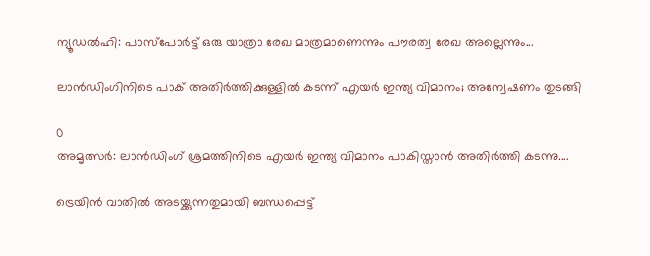ന്യൂഡല്‍ഹി: പാസ്‌പോർട്ട് ഒരു യാത്രാ രേഖ മാത്രമാണെന്നും പൗരത്വ രേഖ അല്ലെന്നും...

ലാൻഡിംഗിനിടെ പാക് അതിർത്തിക്കുള്ളിൽ കടന്ന് എയർ ഇന്ത്യ വിമാനം; അന്വേഷണം തുടങ്ങി

0
അമൃത്സർ: ലാൻഡിംഗ് ശ്രമത്തിനിടെ എയർ ഇന്ത്യ വിമാനം പാകിസ്താൻ അതിർത്തി കടന്നു....

ട്രെയിൻ വാതിൽ അടയ്ക്കുന്നതുമായി ബന്ധപ്പെട്ട്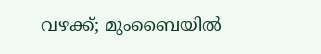വഴക്ക്; മുംബൈയിൽ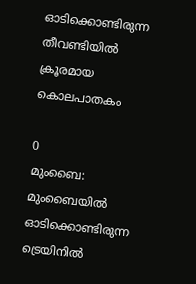ഓടിക്കൊണ്ടിരുന്ന തീവണ്ടിയിൽ ക്രൂരമായ കൊലപാതകം

0
മുംബൈ: മുംബൈയില്‍ ഓടിക്കൊണ്ടിരുന്ന ട്രെയിനില്‍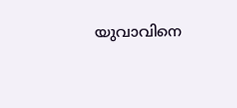യുവാവിനെ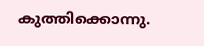കുത്തിക്കൊന്നു.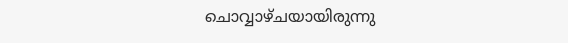ചൊവ്വാഴ്ചയായിരുന്നു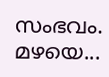സംഭവം. മഴയെ...